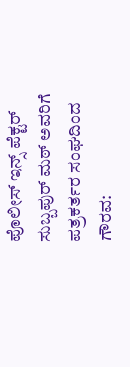ಪೊಲೀಸ್ ಇನ್ಸ್ ಪೆಕ್ಟರ್ ಸುಬ್ಬಪುರ್ ಮಠ್ ಅವರಿಗೆ ಪತ್ರಕರ್ತರ ಸಂಘದಿಂದ ಗೌರವ: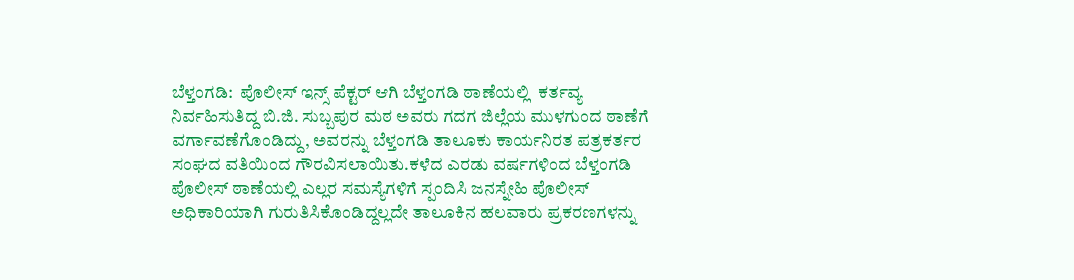ಬೆಳ್ತಂಗಡಿ:  ಪೊಲೀಸ್ ಇನ್ಸ್ ಪೆಕ್ಟರ್ ಆಗಿ ಬೆಳ್ತಂಗಡಿ ಠಾಣೆಯಲ್ಲಿ  ಕರ್ತವ್ಯ ನಿರ್ವಹಿಸುತಿದ್ದ ಬಿ.ಜಿ. ಸುಬ್ಬಪುರ ಮಠ ಅವರು ಗದಗ ಜಿಲ್ಲೆಯ ಮುಳಗುಂದ ಠಾಣೆಗೆ ವರ್ಗಾವಣೆಗೊಂಡಿದ್ದು, ಅವರನ್ನು ಬೆಳ್ತಂಗಡಿ ತಾಲೂಕು ಕಾರ್ಯನಿರತ ಪತ್ರಕರ್ತರ ಸಂಘದ ವತಿಯಿಂದ ಗೌರವಿಸಲಾಯಿತು.ಕಳೆದ ಎರಡು ವರ್ಷಗಳಿಂದ ಬೆಳ್ತಂಗಡಿ ಪೊಲೀಸ್ ಠಾಣೆಯಲ್ಲಿ ಎಲ್ಲರ ಸಮಸ್ಯೆಗಳಿಗೆ ಸ್ಪಂದಿಸಿ ಜನಸ್ನೇಹಿ ಪೊಲೀಸ್ ಅಧಿಕಾರಿಯಾಗಿ ಗುರುತಿಸಿಕೊಂಡಿದ್ದಲ್ಲದೇ ತಾಲೂಕಿನ ಹಲವಾರು ಪ್ರಕರಣಗಳನ್ನು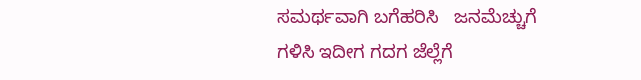ಸಮರ್ಥವಾಗಿ ಬಗೆಹರಿಸಿ   ಜನಮೆಚ್ಚುಗೆ ಗಳಿಸಿ ಇದೀಗ ಗದಗ ಜೆಲ್ಲೆಗೆ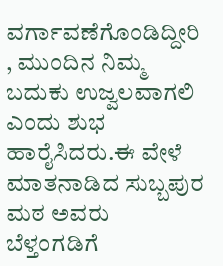ವರ್ಗಾವಣೆಗೊಂಡಿದ್ದೀರಿ , ಮುಂದಿನ ನಿಮ್ಮ ಬದುಕು ಉಜ್ವಲವಾಗಲಿ ಎಂದು ಶುಭ ಹಾರೈಸಿದರು.ಈ ವೇಳೆ ಮಾತನಾಡಿದ ಸುಬ್ಬಪುರ ಮಠ ಅವರು ಬೆಳ್ತಂಗಡಿಗೆ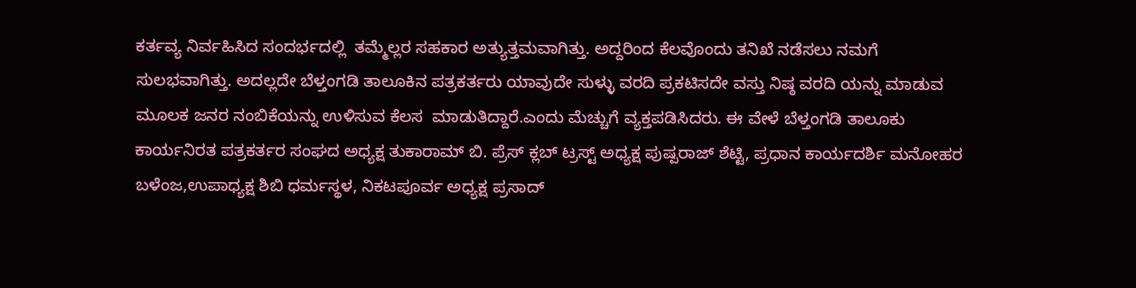ಕರ್ತವ್ಯ ನಿರ್ವಹಿಸಿದ ಸಂದರ್ಭದಲ್ಲಿ  ತಮ್ಮೆಲ್ಲರ ಸಹಕಾರ ಅತ್ಯುತ್ತಮವಾಗಿತ್ತು. ಅದ್ದರಿಂದ ಕೆಲವೊಂದು ತನಿಖೆ ನಡೆಸಲು ನಮಗೆ ಸುಲಭವಾಗಿತ್ತು. ಅದಲ್ಲದೇ ಬೆಳ್ತಂಗಡಿ ತಾಲೂಕಿನ ಪತ್ರಕರ್ತರು ಯಾವುದೇ ಸುಳ್ಳು ವರದಿ ಪ್ರಕಟಿಸದೇ ವಸ್ತು ನಿಷ್ಠ ವರದಿ ಯನ್ನು ಮಾಡುವ ಮೂಲಕ ಜನರ ನಂಬಿಕೆಯನ್ನು ಉಳಿಸುವ ಕೆಲಸ  ಮಾಡುತಿದ್ದಾರೆ.ಎಂದು ಮೆಚ್ಚುಗೆ ವ್ಯಕ್ತಪಡಿಸಿದರು. ಈ ವೇಳೆ ಬೆಳ್ತಂಗಡಿ ತಾಲೂಕು ಕಾರ್ಯನಿರತ ಪತ್ರಕರ್ತರ ಸಂಘದ ಅಧ್ಯಕ್ಷ ತುಕಾರಾಮ್ ಬಿ. ಪ್ರೆಸ್ ಕ್ಲಬ್ ಟ್ರಸ್ಟ್ ಅಧ್ಯಕ್ಷ ಪುಷ್ಪರಾಜ್ ಶೆಟ್ಟಿ, ಪ್ರಧಾನ ಕಾರ್ಯದರ್ಶಿ ಮನೋಹರ ಬಳೆಂಜ,ಉಪಾಧ್ಯಕ್ಷ ಶಿಬಿ ಧರ್ಮಸ್ಥಳ, ನಿಕಟಪೂರ್ವ ಅಧ್ಯಕ್ಷ ಪ್ರಸಾದ್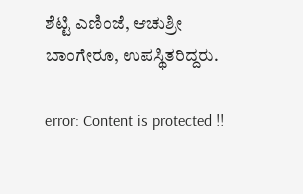ಶೆಟ್ಟಿ ಎಣಿಂಜೆ, ಆಚುಶ್ರೀ ಬಾಂಗೇರೂ, ಉಪಸ್ಥಿತರಿದ್ದರು.

error: Content is protected !!